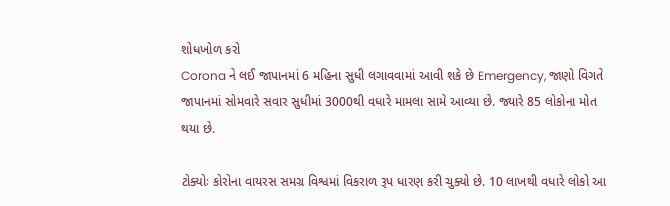શોધખોળ કરો
Corona ને લઈ જાપાનમાં 6 મહિના સુધી લગાવવામાં આવી શકે છે Emergency, જાણો વિગતે
જાપાનમાં સોમવારે સવાર સુધીમાં 3000થી વધારે મામલા સામે આવ્યા છે. જ્યારે 85 લોકોના મોત થયા છે.

ટોક્યોઃ કોરોના વાયરસ સમગ્ર વિશ્વમાં વિકરાળ રૂપ ધારણ કરી ચુક્યો છે. 10 લાખથી વધારે લોકો આ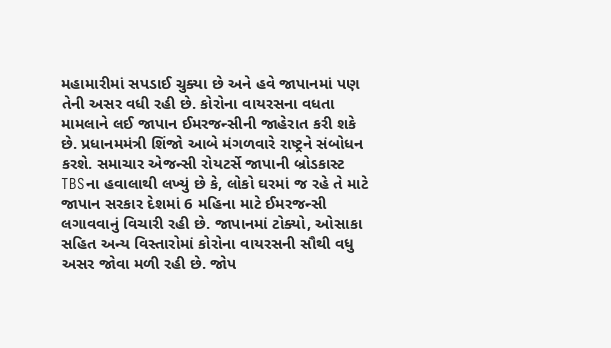મહામારીમાં સપડાઈ ચુક્યા છે અને હવે જાપાનમાં પણ તેની અસર વધી રહી છે. કોરોના વાયરસના વધતા મામલાને લઈ જાપાન ઈમરજન્સીની જાહેરાત કરી શકે છે. પ્રધાનમમંત્રી શિંજો આબે મંગળવારે રાષ્ટ્રને સંબોધન કરશે. સમાચાર એજન્સી રોયટર્સે જાપાની બ્રોડકાસ્ટ TBSના હવાલાથી લખ્યું છે કે, લોકો ઘરમાં જ રહે તે માટે જાપાન સરકાર દેશમાં 6 મહિના માટે ઈમરજન્સી લગાવવાનું વિચારી રહી છે. જાપાનમાં ટોક્યો, ઓસાકા સહિત અન્ય વિસ્તારોમાં કોરોના વાયરસની સૌથી વધુ અસર જોવા મળી રહી છે. જોપ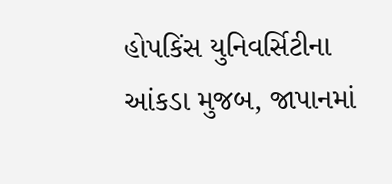હોપકિંસ યુનિવર્સિટીના આંકડા મુજબ, જાપાનમાં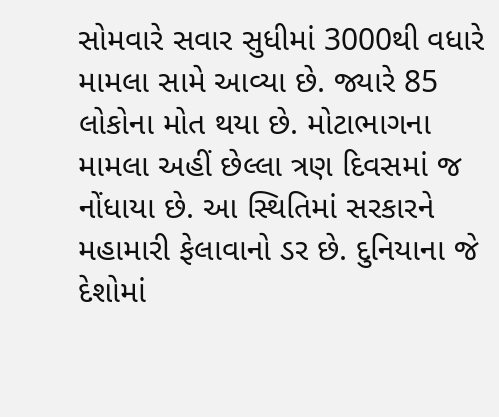સોમવારે સવાર સુધીમાં 3000થી વધારે મામલા સામે આવ્યા છે. જ્યારે 85 લોકોના મોત થયા છે. મોટાભાગના મામલા અહીં છેલ્લા ત્રણ દિવસમાં જ નોંધાયા છે. આ સ્થિતિમાં સરકારને મહામારી ફેલાવાનો ડર છે. દુનિયાના જે દેશોમાં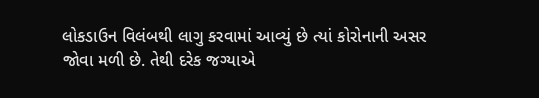લોકડાઉન વિલંબથી લાગુ કરવામાં આવ્યું છે ત્યાં કોરોનાની અસર જોવા મળી છે. તેથી દરેક જગ્યાએ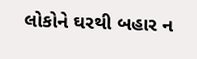લોકોને ઘરથી બહાર ન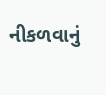નીકળવાનું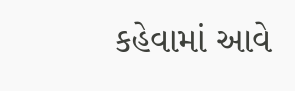કહેવામાં આવે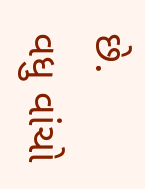છે.
વધુ વાંચો